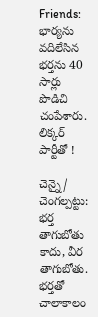Friends: భార్యను వదిలేసిన భర్తను 40 సార్లు పొడిచి చంపేశారు. లిక్కర్ పార్టీతో !

చెన్నై/ చెంగల్పట్టు: భర్త తాగుబోతు కాదు, వీర తాగుబోతు. భర్తతో చాలాకాలం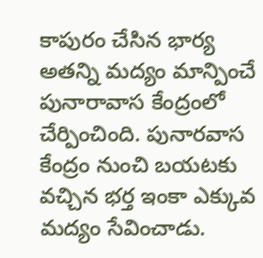కాపురం చేసిన భార్య అతన్ని మద్యం మాన్పించే పునారావాస కేంద్రంలో చేర్పించింది. పునారవాస కేంద్రం నుంచి బయటకు వచ్చిన భర్త ఇంకా ఎక్కువ మద్యం సేవించాడు.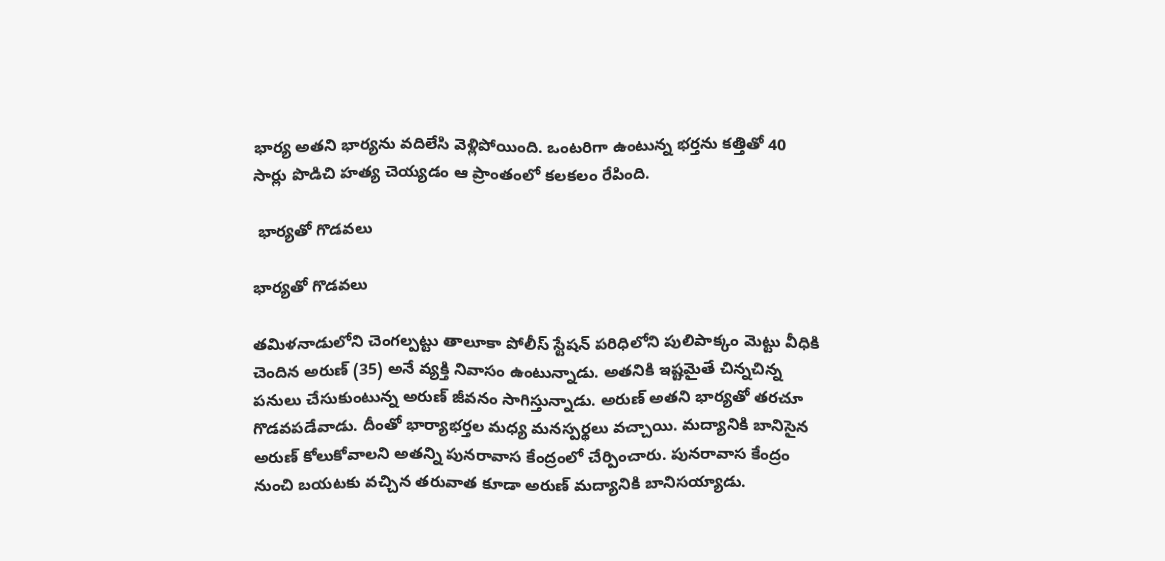భార్య అతని భార్యను వదిలేసి వెళ్లిపోయింది. ఒంటరిగా ఉంటున్న భర్తను కత్తితో 40 సార్లు పొడిచి హత్య చెయ్యడం ఆ ప్రాంతంలో కలకలం రేపింది.

 భార్యతో గొడవలు

భార్యతో గొడవలు

తమిళనాడులోని చెంగల్పట్టు తాలూకా పోలీస్ స్టేషన్ పరిధిలోని పులిపాక్కం మెట్టు వీధికి చెందిన అరుణ్ (35) అనే వ్యక్తి నివాసం ఉంటున్నాడు. అతనికి ఇష్టమైతే చిన్నచిన్న పనులు చేసుకుంటున్న అరుణ్ జీవనం సాగిస్తున్నాడు. అరుణ్ అతని భార్యతో తరచూ గొడవపడేవాడు. దీంతో భార్యాభర్తల మధ్య మనస్పర్థలు వచ్చాయి. మద్యానికి బానిసైన అరుణ్ కోలుకోవాలని అతన్ని పునరావాస కేంద్రంలో చేర్పించారు. పునరావాస కేంద్రం నుంచి బయటకు వచ్చిన తరువాత కూడా అరుణ్ మద్యానికి బానిసయ్యాడు.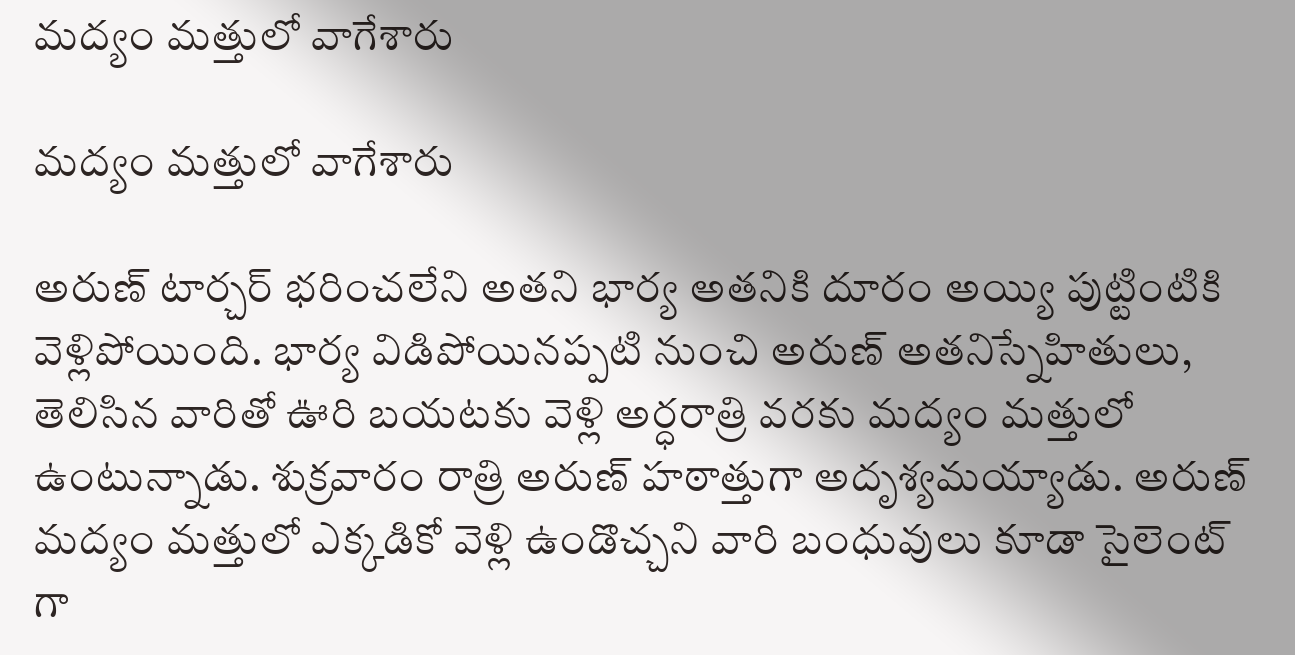మద్యం మత్తులో వాగేశారు

మద్యం మత్తులో వాగేశారు

అరుణ్ టార్చర్ భరించలేని అతని భార్య అతనికి దూరం అయ్యి పుట్టింటికి వెళ్లిపోయింది. భార్య విడిపోయినప్పటి నుంచి అరుణ్ అతనిస్నేహితులు, తెలిసిన వారితో ఊరి బయటకు వెళ్లి అర్ధరాత్రి వరకు మద్యం మత్తులో ఉంటున్నాడు. శుక్రవారం రాత్రి అరుణ్ హఠాత్తుగా అదృశ్యమయ్యాడు. అరుణ్ మద్యం మత్తులో ఎక్కడికో వెళ్లి ఉండొచ్చని వారి బంధువులు కూడా సైలెంట్ గా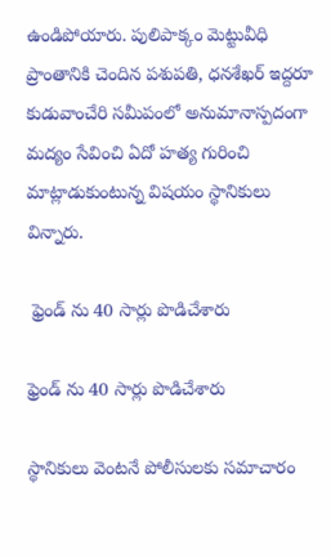ఉండిపోయారు. పులిపాక్కం మెట్టువీధి ప్రాంతానికి చెందిన పశుపతి, ధనశేఖర్ ఇద్దరూ కుడువాంచేరి సమీపంలో అనుమానాస్పదంగా మద్యం సేవించి ఏదో హత్య గురించి మాట్లాడుకుంటున్న విషయం స్థానికులు విన్నారు.

 ఫ్రెండ్ ను 40 సార్లు పొడిచేశారు

ఫ్రెండ్ ను 40 సార్లు పొడిచేశారు

స్థానికులు వెంటనే పోలీసులకు సమాచారం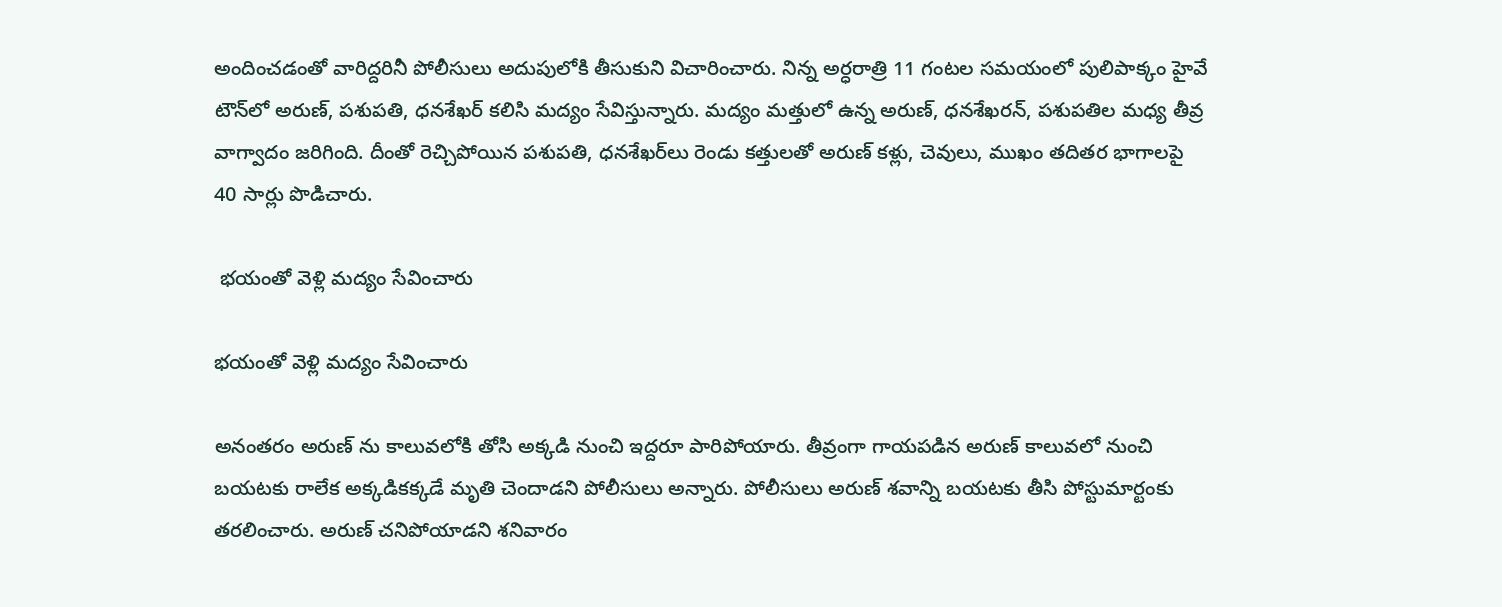అందించడంతో వారిద్దరినీ పోలీసులు అదుపులోకి తీసుకుని విచారించారు. నిన్న అర్ధరాత్రి 11 గంటల సమయంలో పులిపాక్కం హైవే టౌన్‌లో అరుణ్, పశుపతి, ధనశేఖర్ కలిసి మద్యం సేవిస్తున్నారు. మద్యం మత్తులో ఉన్న అరుణ్‌, ధనశేఖరన్, పశుపతిల మధ్య తీవ్ర వాగ్వాదం జరిగింది. దీంతో రెచ్చిపోయిన పశుపతి, ధనశేఖర్‌లు రెండు కత్తులతో అరుణ్‌ కళ్లు, చెవులు, ముఖం తదితర భాగాలపై 40 సార్లు పొడిచారు.

 భయంతో వెళ్లి మద్యం సేవించారు

భయంతో వెళ్లి మద్యం సేవించారు

అనంతరం అరుణ్ ను కాలువలోకి తోసి అక్కడి నుంచి ఇద్దరూ పారిపోయారు. తీవ్రంగా గాయపడిన అరుణ్ కాలువలో నుంచి బయటకు రాలేక అక్కడికక్కడే మృతి చెందాడని పోలీసులు అన్నారు. పోలీసులు అరుణ్ శవాన్ని బయటకు తీసి పోస్టుమార్టంకు తరలించారు. అరుణ్ చనిపోయాడని శనివారం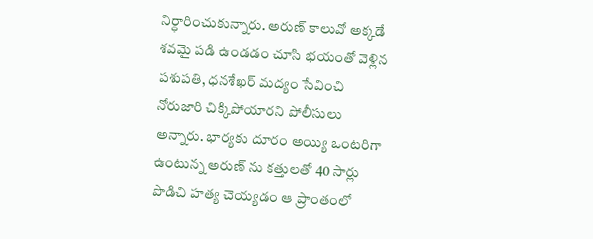నిర్ధారించుకున్నారు. అరుణ్ కాలువో అక్కడే శవమై పడి ఉండడం చూసి భయంతో వెళ్లిన పశుపతి, ధనశేఖర్ మద్యం సేవించి నోరుజారి చిక్కిపోయారని పోలీసులు అన్నారు. భార్యకు దూరం అయ్యి ఒంటరిగా ఉంటున్న అరుణ్ ను కత్తులతో 40 సార్లు పొడిచి హత్య చెయ్యడం ఆ ప్రాంతంలో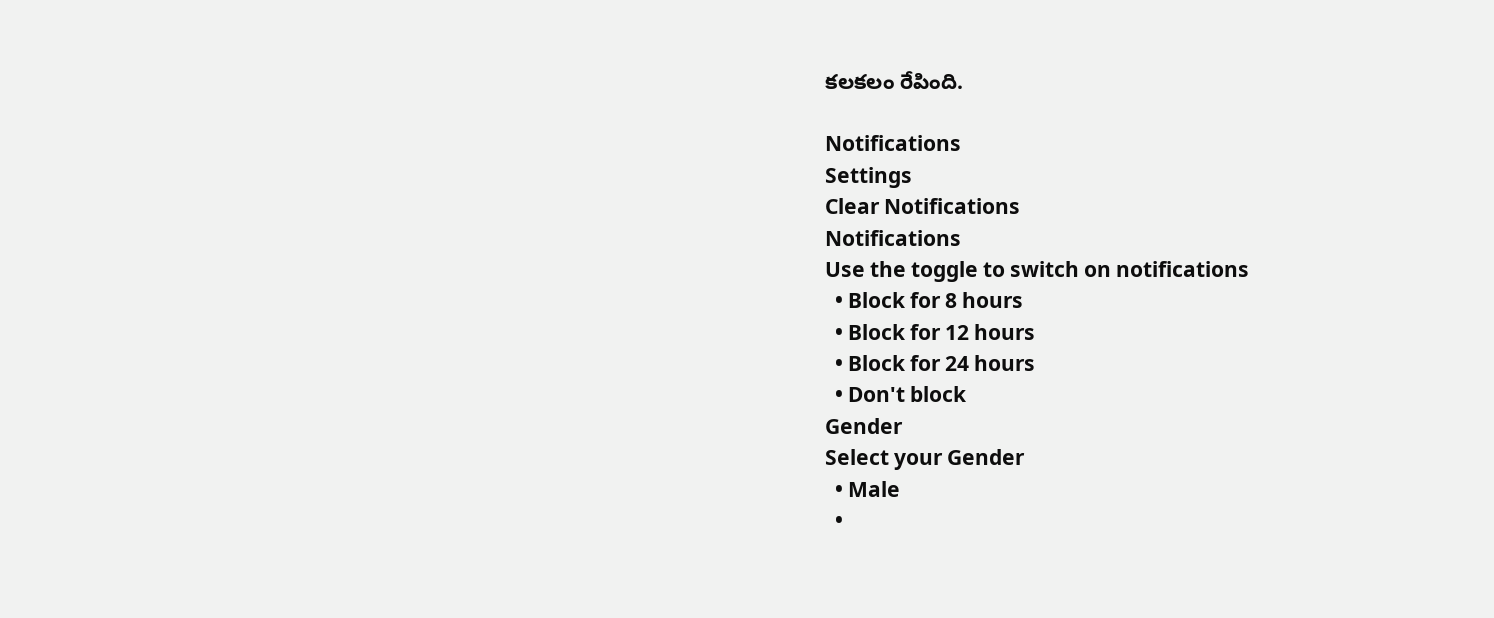కలకలం రేపింది.

Notifications
Settings
Clear Notifications
Notifications
Use the toggle to switch on notifications
  • Block for 8 hours
  • Block for 12 hours
  • Block for 24 hours
  • Don't block
Gender
Select your Gender
  • Male
  •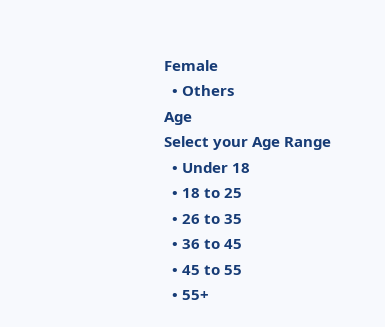Female
  • Others
Age
Select your Age Range
  • Under 18
  • 18 to 25
  • 26 to 35
  • 36 to 45
  • 45 to 55
  • 55+